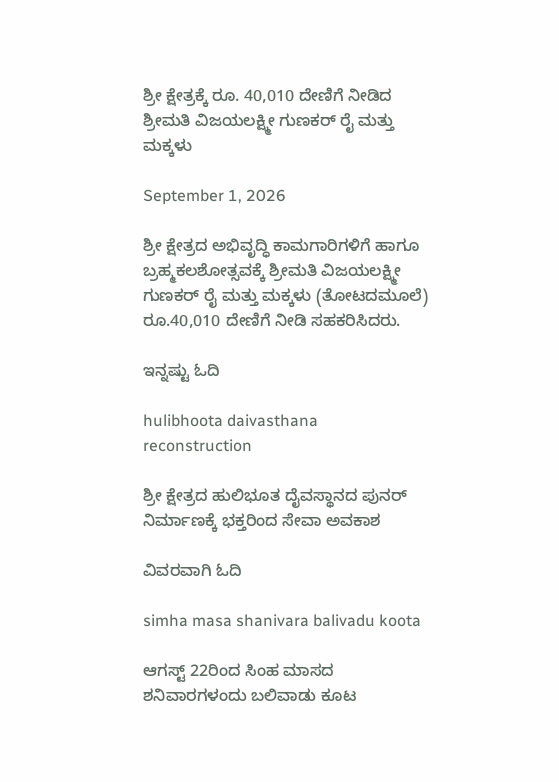ಶ್ರೀ ಕ್ಷೇತ್ರಕ್ಕೆ ರೂ. 40,010 ದೇಣಿಗೆ ನೀಡಿದ ಶ್ರೀಮತಿ ವಿಜಯಲಕ್ಷ್ಮೀ ಗುಣಕರ್ ರೈ ಮತ್ತು ಮಕ್ಕಳು

September 1, 2026

ಶ್ರೀ ಕ್ಷೇತ್ರದ ಅಭಿವೃದ್ಧಿ ಕಾಮಗಾರಿಗಳಿಗೆ ಹಾಗೂ ಬ್ರಹ್ಮಕಲಶೋತ್ಸವಕ್ಕೆ ಶ್ರೀಮತಿ ವಿಜಯಲಕ್ಷ್ಮೀ ಗುಣಕರ್ ರೈ ಮತ್ತು ಮಕ್ಕಳು (ತೋಟದಮೂಲೆ) ರೂ.40,010 ದೇಣಿಗೆ ನೀಡಿ ಸಹಕರಿಸಿದರು.

ಇನ್ನಷ್ಟು ಓದಿ

hulibhoota daivasthana reconstruction

ಶ್ರೀ ಕ್ಷೇತ್ರದ ಹುಲಿಭೂತ ದೈವಸ್ಥಾನದ ಪುನರ್ ನಿರ್ಮಾಣಕ್ಕೆ ಭಕ್ತರಿಂದ ಸೇವಾ ಅವಕಾಶ

ವಿವರವಾಗಿ ಓದಿ

simha masa shanivara balivadu koota

ಆಗಸ್ಟ್ 22ರಿಂದ ಸಿಂಹ ಮಾಸದ ಶನಿವಾರಗಳಂದು ಬಲಿವಾಡು ಕೂಟ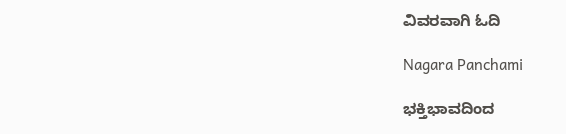ವಿವರವಾಗಿ ಓದಿ

Nagara Panchami

ಭಕ್ತಿಭಾವದಿಂದ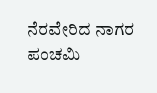ನೆರವೇರಿದ ನಾಗರ ಪಂಚಮಿ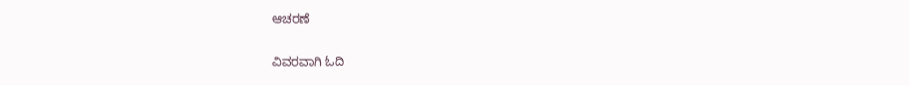ಆಚರಣೆ

ವಿವರವಾಗಿ ಓದಿ